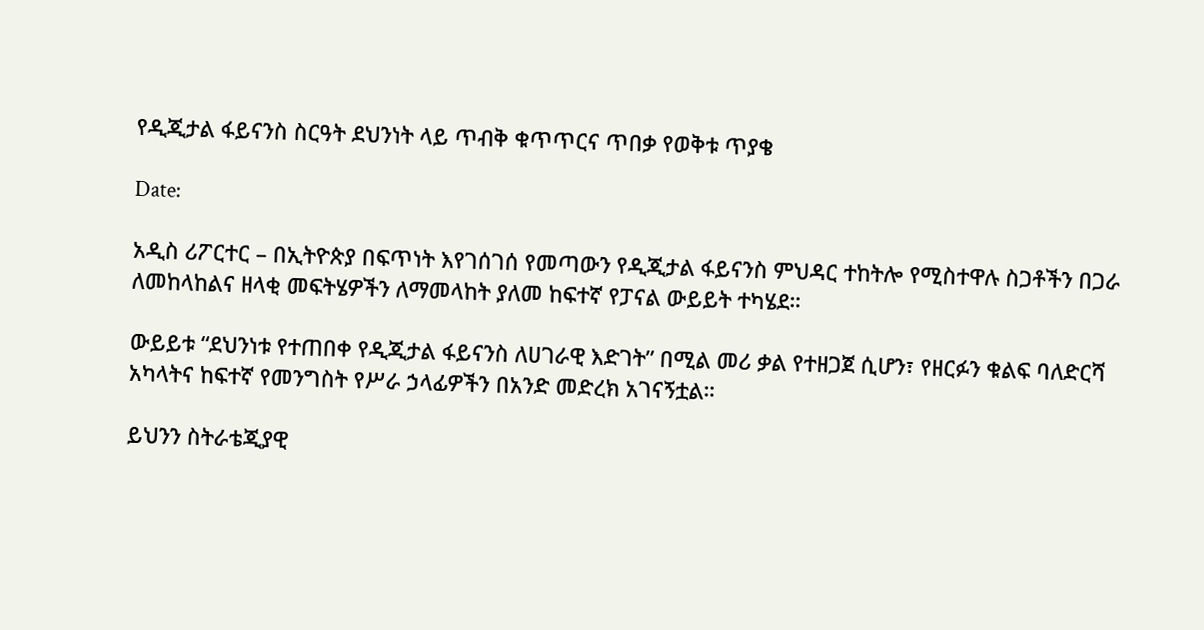የዲጂታል ፋይናንስ ስርዓት ደህንነት ላይ ጥብቅ ቁጥጥርና ጥበቃ የወቅቱ ጥያቄ

Date:

አዲስ ሪፖርተር – በኢትዮጵያ በፍጥነት እየገሰገሰ የመጣውን የዲጂታል ፋይናንስ ምህዳር ተከትሎ የሚስተዋሉ ስጋቶችን በጋራ ለመከላከልና ዘላቂ መፍትሄዎችን ለማመላከት ያለመ ከፍተኛ የፓናል ውይይት ተካሄደ።

ውይይቱ “ደህንነቱ የተጠበቀ የዲጂታል ፋይናንስ ለሀገራዊ እድገት” በሚል መሪ ቃል የተዘጋጀ ሲሆን፣ የዘርፉን ቁልፍ ባለድርሻ አካላትና ከፍተኛ የመንግስት የሥራ ኃላፊዎችን በአንድ መድረክ አገናኝቷል።

ይህንን ስትራቴጂያዊ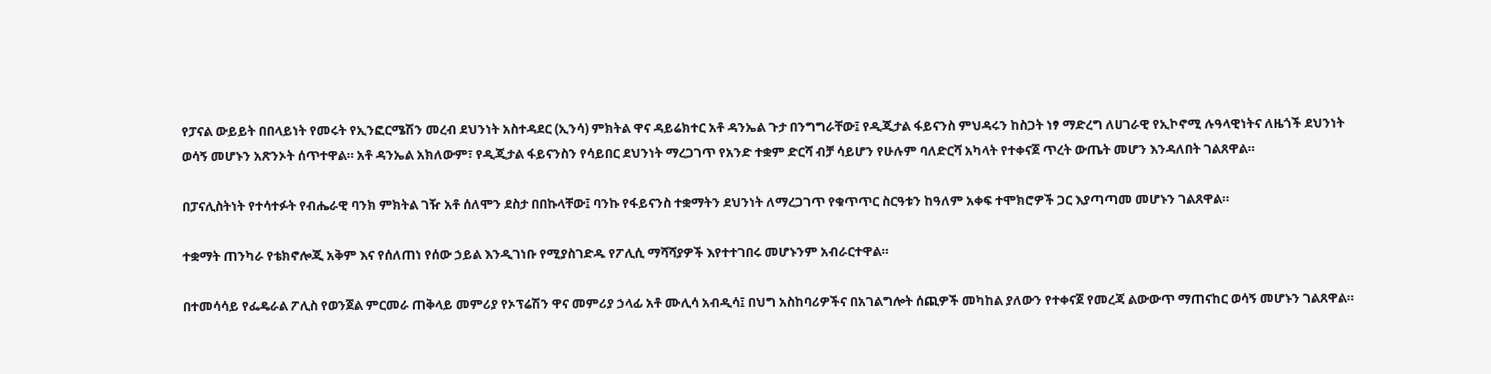የፓናል ውይይት በበላይነት የመሩት የኢንፎርሜሽን መረብ ደህንነት አስተዳደር (ኢንሳ) ምክትል ዋና ዳይሬክተር አቶ ዳንኤል ጉታ በንግግራቸው፤ የዲጂታል ፋይናንስ ምህዳሩን ከስጋት ነፃ ማድረግ ለሀገራዊ የኢኮኖሚ ሉዓላዊነትና ለዜጎች ደህንነት ወሳኝ መሆኑን አጽንኦት ሰጥተዋል። አቶ ዳንኤል አክለውም፣ የዲጂታል ፋይናንስን የሳይበር ደህንነት ማረጋገጥ የአንድ ተቋም ድርሻ ብቻ ሳይሆን የሁሉም ባለድርሻ አካላት የተቀናጀ ጥረት ውጤት መሆን እንዳለበት ገልጸዋል።

በፓናሊስትነት የተሳተፉት የብሔራዊ ባንክ ምክትል ገዥ አቶ ሰለሞን ደስታ በበኩላቸው፤ ባንኩ የፋይናንስ ተቋማትን ደህንነት ለማረጋገጥ የቁጥጥር ስርዓቱን ከዓለም አቀፍ ተሞክሮዎች ጋር እያጣጣመ መሆኑን ገልጸዋል።

ተቋማት ጠንካራ የቴክኖሎጂ አቅም እና የሰለጠነ የሰው ኃይል እንዲገነቡ የሚያስገድዱ የፖሊሲ ማሻሻያዎች እየተተገበሩ መሆኑንም አብራርተዋል።

በተመሳሳይ የፌዴራል ፖሊስ የወንጀል ምርመራ ጠቅላይ መምሪያ የኦፕሬሽን ዋና መምሪያ ኃላፊ አቶ ሙሊሳ አብዲሳ፤ በህግ አስከባሪዎችና በአገልግሎት ሰጪዎች መካከል ያለውን የተቀናጀ የመረጃ ልውውጥ ማጠናከር ወሳኝ መሆኑን ገልጸዋል።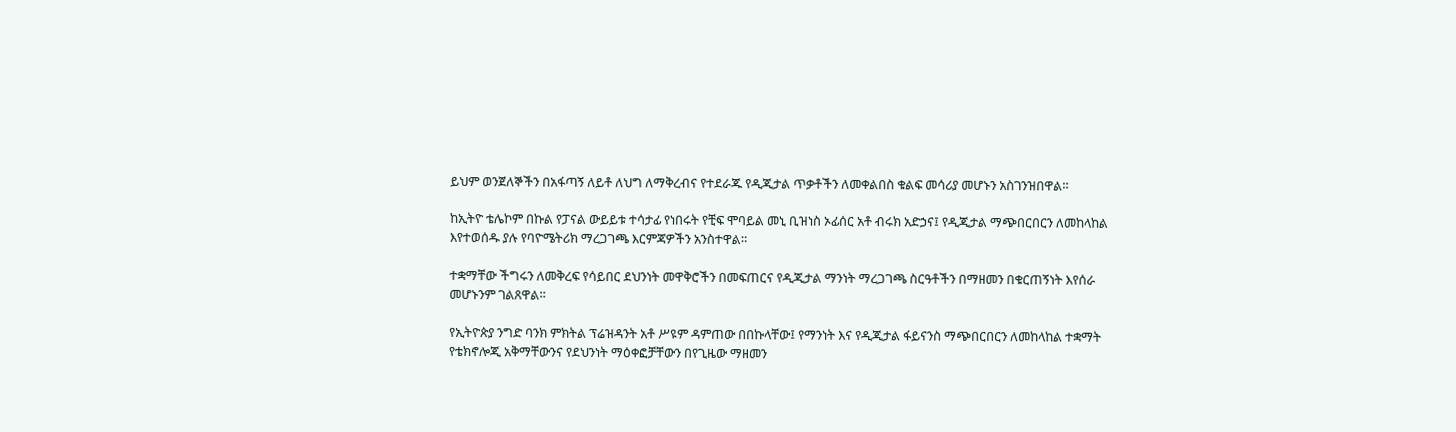ይህም ወንጀለኞችን በአፋጣኝ ለይቶ ለህግ ለማቅረብና የተደራጁ የዲጂታል ጥቃቶችን ለመቀልበስ ቁልፍ መሳሪያ መሆኑን አስገንዝበዋል።

ከኢትዮ ቴሌኮም በኩል የፓናል ውይይቱ ተሳታፊ የነበሩት የቺፍ ሞባይል መኒ ቢዝነስ ኦፊሰር አቶ ብሩክ አድኃና፤ የዲጂታል ማጭበርበርን ለመከላከል እየተወሰዱ ያሉ የባዮሜትሪክ ማረጋገጫ እርምጃዎችን አንስተዋል።

ተቋማቸው ችግሩን ለመቅረፍ የሳይበር ደህንነት መዋቅሮችን በመፍጠርና የዲጂታል ማንነት ማረጋገጫ ስርዓቶችን በማዘመን በቁርጠኝነት እየሰራ መሆኑንም ገልጸዋል።

የኢትዮጵያ ንግድ ባንክ ምክትል ፕሬዝዳንት አቶ ሥዩም ዳምጠው በበኩላቸው፤ የማንነት እና የዲጂታል ፋይናንስ ማጭበርበርን ለመከላከል ተቋማት የቴክኖሎጂ አቅማቸውንና የደህንነት ማዕቀፎቻቸውን በየጊዜው ማዘመን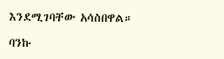እንደሚገባቸው አሳስበዋል።

ባንኩ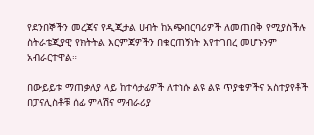የደንበኞችን መረጃና የዲጂታል ሀብት ከአጭበርባሪዎች ለመጠበቅ የሚያስችሉ ስትራቴጂያዊ የክትትል እርምጃዎችን በቁርጠኝነት እየተገበረ መሆኑንም አብራርተዋል።

በውይይቱ ማጠቃለያ ላይ ከተሳታፊዎች ለተነሱ ልዩ ልዩ ጥያቄዎችና አስተያየቶች በፓናሊስቶቹ ሰፊ ምላሽና ማብራሪያ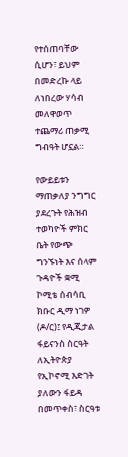የተሰጠባቸው ሲሆን፣ ይህም በመድረኩ ላይ ለነበረው ሃሳብ መለዋወጥ ተጨማሪ ጠቃሚ ግብዓት ሆኗል።

የውይይቱን ማጠቃለያ ንግግር ያደረጉት የሕዝብ ተወካዮች ምክር ቤት የውጭ ግንኙነት እና ሰላም ጉዳዮች ቋሚ ኮሚቴ ሰብሳቢ ክቡር ዲማ ነገዎ (ዶ/ር)፤ የዲጂታል ፋይናንስ ስርዓት ለኢትዮጵያ የኢኮኖሚ እድገት ያለውን ፋይዳ በመጥቀስ፣ ስርዓቱ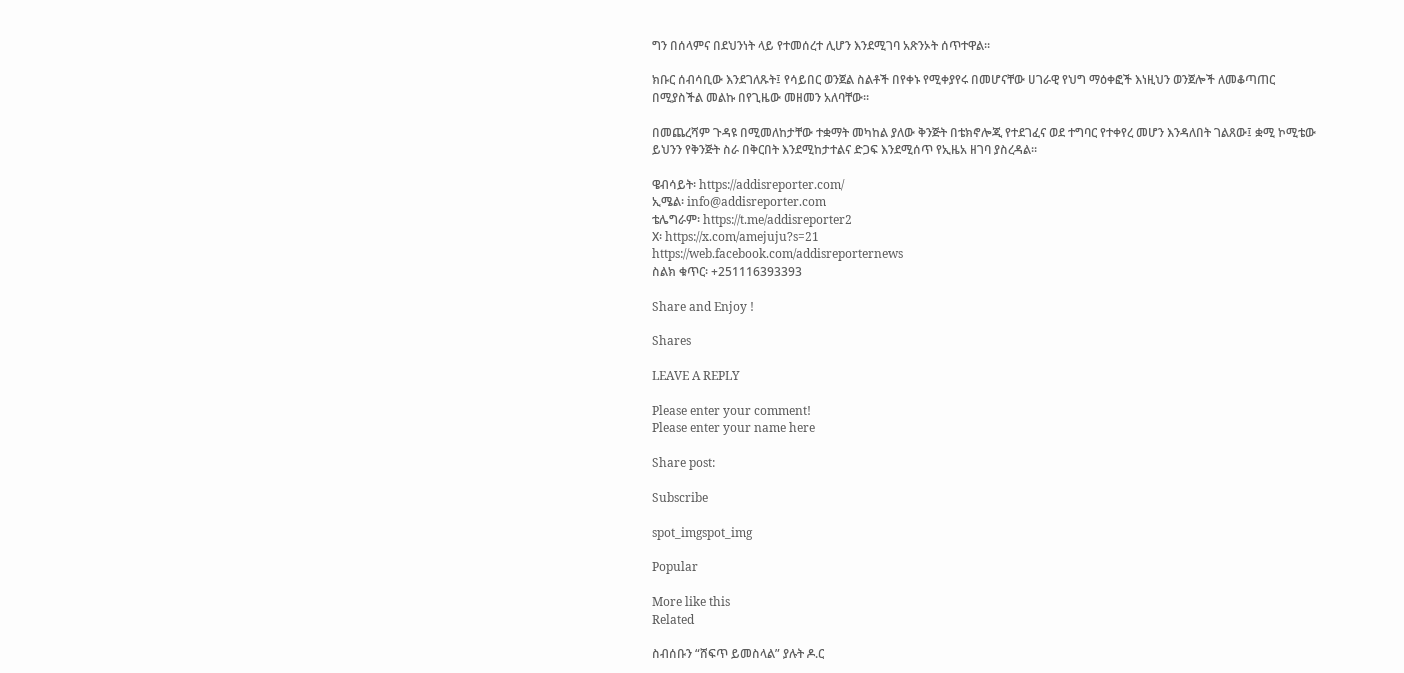ግን በሰላምና በደህንነት ላይ የተመሰረተ ሊሆን እንደሚገባ አጽንኦት ሰጥተዋል።

ክቡር ሰብሳቢው እንደገለጹት፤ የሳይበር ወንጀል ስልቶች በየቀኑ የሚቀያየሩ በመሆናቸው ሀገራዊ የህግ ማዕቀፎች እነዚህን ወንጀሎች ለመቆጣጠር በሚያስችል መልኩ በየጊዜው መዘመን አለባቸው።

በመጨረሻም ጉዳዩ በሚመለከታቸው ተቋማት መካከል ያለው ቅንጅት በቴክኖሎጂ የተደገፈና ወደ ተግባር የተቀየረ መሆን እንዳለበት ገልጸው፤ ቋሚ ኮሚቴው ይህንን የቅንጅት ስራ በቅርበት እንደሚከታተልና ድጋፍ እንደሚሰጥ የኢዜአ ዘገባ ያስረዳል።

ዌብሳይት፡ https://addisreporter.com/
ኢሜል፡ info@addisreporter.com
ቴሌግራም፡ https://t.me/addisreporter2
X፡ https://x.com/amejuju?s=21
https://web.facebook.com/addisreporternews
ስልክ ቁጥር፡ +251116393393

Share and Enjoy !

Shares

LEAVE A REPLY

Please enter your comment!
Please enter your name here

Share post:

Subscribe

spot_imgspot_img

Popular

More like this
Related

ስብሰቡን “ሸፍጥ ይመስላል” ያሉት ዶ.ር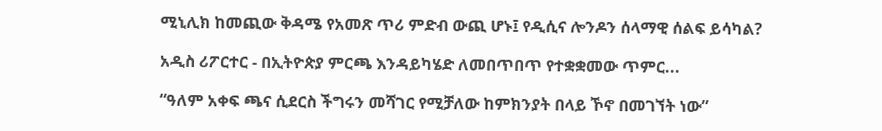ሚኒሊክ ከመጪው ቅዳሜ የአመጽ ጥሪ ምድብ ውጪ ሆኑ፤ የዲሲና ሎንዶን ሰላማዊ ሰልፍ ይሳካል?

አዲስ ሪፖርተር - በኢትዮጵያ ምርጫ እንዳይካሄድ ለመበጥበጥ የተቋቋመው ጥምር...

“ዓለም አቀፍ ጫና ሲደርስ ችግሩን መሻገር የሚቻለው ከምክንያት በላይ ኾኖ በመገኘት ነው”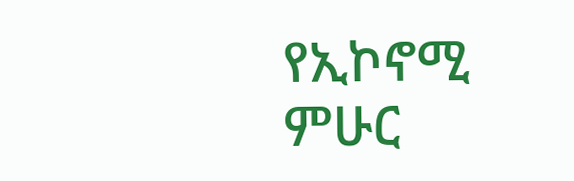የኢኮኖሚ ምሁር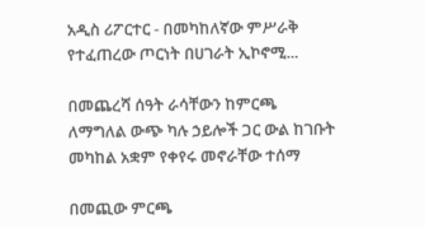አዲስ ሪፖርተር - በመካከለኛው ምሥራቅ የተፈጠረው ጦርነት በሀገራት ኢኮኖሚ...

በመጨረሻ ሰዓት ራሳቸውን ከምርጫ ለማግለል ውጭ ካሉ ኃይሎች ጋር ውል ከገቡት መካከል አቋም የቀየሩ መኖራቸው ተሰማ

በመጪው ምርጫ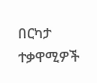በርካታ ተቃዋሚዎች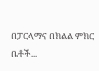በፓርላማና በክልል ምክር ቤቶች...